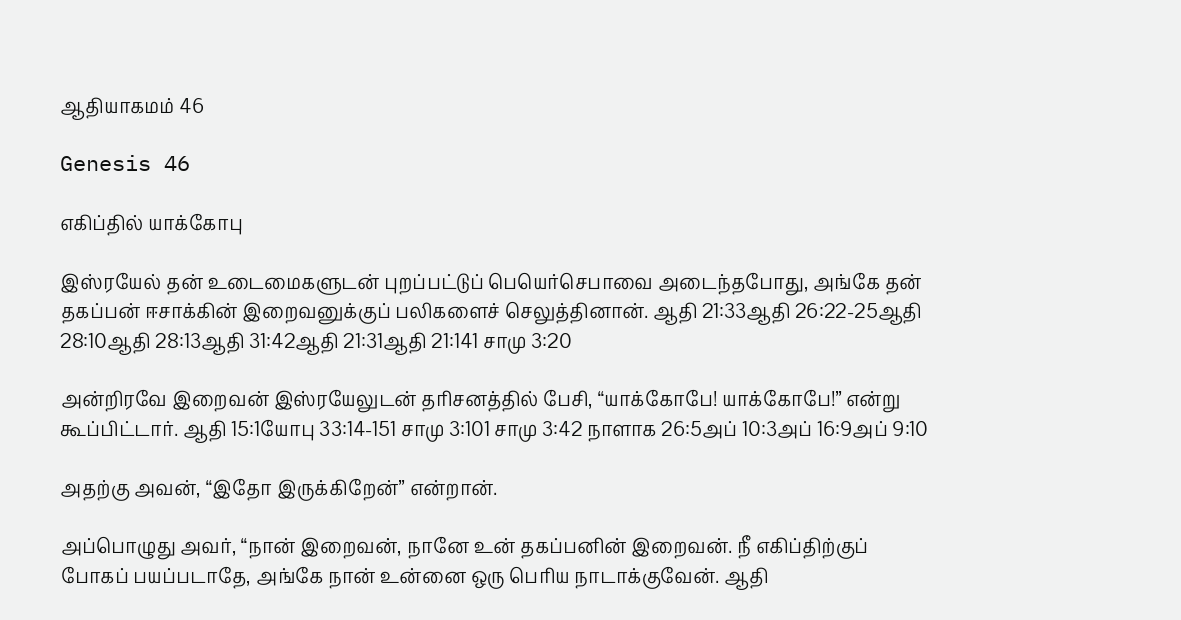ஆதியாகமம் 46

Genesis 46

எகிப்தில் யாக்கோபு

இஸ்ரயேல் தன் உடைமைகளுடன் புறப்பட்டுப் பெயெர்செபாவை அடைந்தபோது, அங்கே தன் தகப்பன் ஈசாக்கின் இறைவனுக்குப் பலிகளைச் செலுத்தினான். ஆதி 21:33ஆதி 26:22-25ஆதி 28:10ஆதி 28:13ஆதி 31:42ஆதி 21:31ஆதி 21:141 சாமு 3:20

அன்றிரவே இறைவன் இஸ்ரயேலுடன் தரிசனத்தில் பேசி, “யாக்கோபே! யாக்கோபே!” என்று கூப்பிட்டார். ஆதி 15:1யோபு 33:14-151 சாமு 3:101 சாமு 3:42 நாளாக 26:5அப் 10:3அப் 16:9அப் 9:10

அதற்கு அவன், “இதோ இருக்கிறேன்” என்றான்.

அப்பொழுது அவர், “நான் இறைவன், நானே உன் தகப்பனின் இறைவன். நீ எகிப்திற்குப் போகப் பயப்படாதே, அங்கே நான் உன்னை ஒரு பெரிய நாடாக்குவேன். ஆதி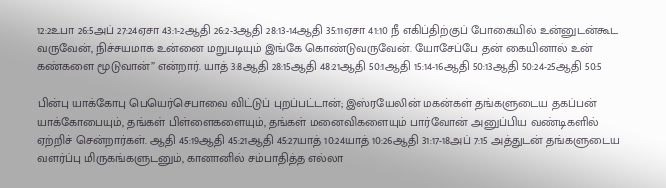12:2உபா 26:5அப் 27:24ஏசா 43:1-2ஆதி 26:2-3ஆதி 28:13-14ஆதி 35:11ஏசா 41:10 நீ எகிப்திற்குப் போகையில் உன்னுடன்கூட வருவேன், நிச்சயமாக உன்னை மறுபடியும் இங்கே கொண்டுவருவேன். யோசேப்பே தன் கையினால் உன் கண்களை மூடுவான்” என்றார். யாத் 3:8ஆதி 28:15ஆதி 48:21ஆதி 50:1ஆதி 15:14-16ஆதி 50:13ஆதி 50:24-25ஆதி 50:5

பின்பு யாக்கோபு பெயெர்செபாவை விட்டுப் புறப்பட்டான்; இஸ்ரயேலின் மகன்கள் தங்களுடைய தகப்பன் யாக்கோபையும், தங்கள் பிள்ளைகளையும், தங்கள் மனைவிகளையும் பார்வோன் அனுப்பிய வண்டிகளில் ஏற்றிச் சென்றார்கள். ஆதி 45:19ஆதி 45:21ஆதி 45:27யாத் 10:24யாத் 10:26ஆதி 31:17-18அப் 7:15 அத்துடன் தங்களுடைய வளர்ப்பு மிருகங்களுடனும், கானானில் சம்பாதித்த எல்லா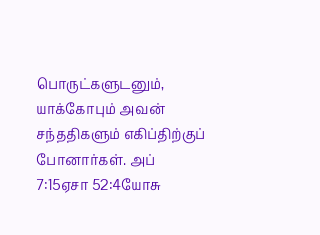பொருட்களுடனும், யாக்கோபும் அவன் சந்ததிகளும் எகிப்திற்குப் போனார்கள். அப் 7:15ஏசா 52:4யோசு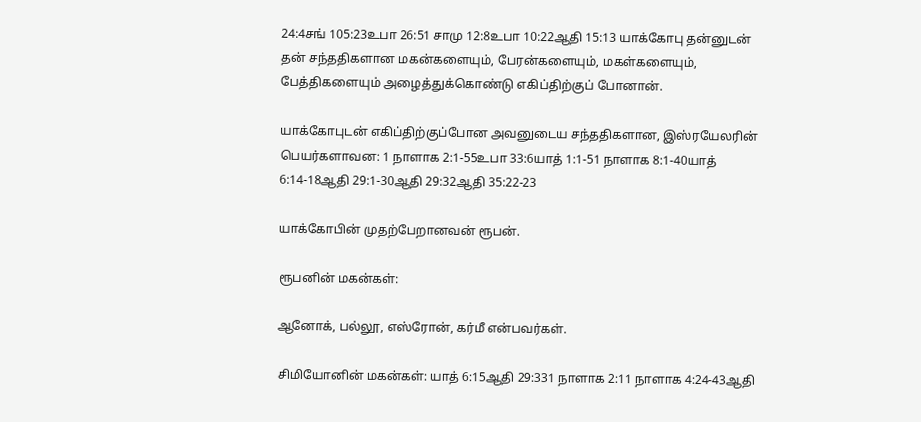24:4சங் 105:23உபா 26:51 சாமு 12:8உபா 10:22ஆதி 15:13 யாக்கோபு தன்னுடன் தன் சந்ததிகளான மகன்களையும், பேரன்களையும், மகள்களையும், பேத்திகளையும் அழைத்துக்கொண்டு எகிப்திற்குப் போனான்.

யாக்கோபுடன் எகிப்திற்குப்போன அவனுடைய சந்ததிகளான, இஸ்ரயேலரின் பெயர்களாவன: 1 நாளாக 2:1-55உபா 33:6யாத் 1:1-51 நாளாக 8:1-40யாத் 6:14-18ஆதி 29:1-30ஆதி 29:32ஆதி 35:22-23

யாக்கோபின் முதற்பேறானவன் ரூபன்.

ரூபனின் மகன்கள்:

ஆனோக், பல்லூ, எஸ்ரோன், கர்மீ என்பவர்கள்.

சிமியோனின் மகன்கள்: யாத் 6:15ஆதி 29:331 நாளாக 2:11 நாளாக 4:24-43ஆதி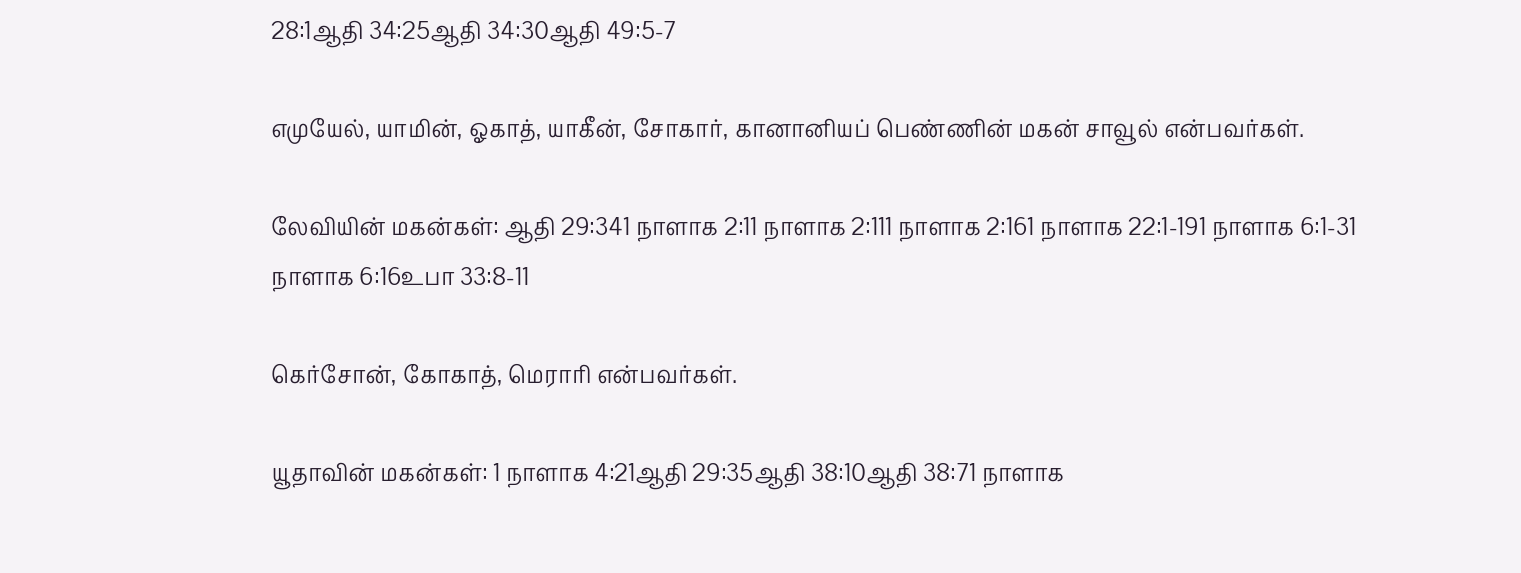28:1ஆதி 34:25ஆதி 34:30ஆதி 49:5-7

எமுயேல், யாமின், ஓகாத், யாகீன், சோகார், கானானியப் பெண்ணின் மகன் சாவூல் என்பவர்கள்.

லேவியின் மகன்கள்: ஆதி 29:341 நாளாக 2:11 நாளாக 2:111 நாளாக 2:161 நாளாக 22:1-191 நாளாக 6:1-31 நாளாக 6:16உபா 33:8-11

கெர்சோன், கோகாத், மெராரி என்பவர்கள்.

யூதாவின் மகன்கள்: 1 நாளாக 4:21ஆதி 29:35ஆதி 38:10ஆதி 38:71 நாளாக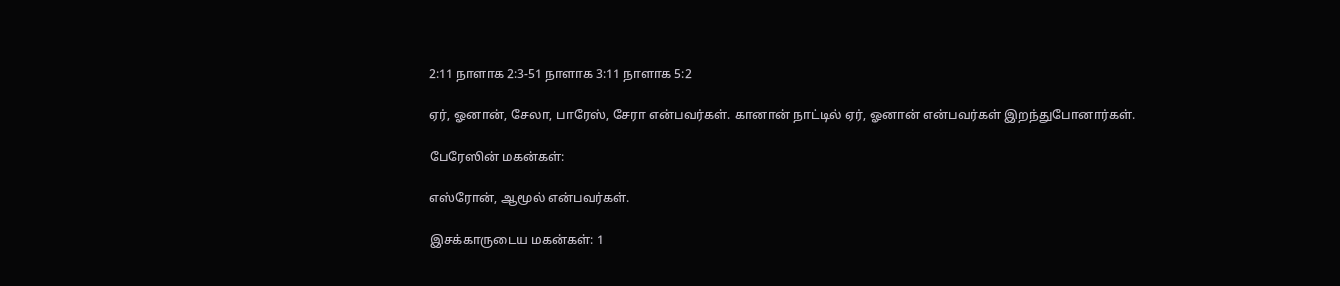2:11 நாளாக 2:3-51 நாளாக 3:11 நாளாக 5:2

ஏர், ஓனான், சேலா, பாரேஸ், சேரா என்பவர்கள். கானான் நாட்டில் ஏர், ஓனான் என்பவர்கள் இறந்துபோனார்கள்.

பேரேஸின் மகன்கள்:

எஸ்ரோன், ஆமூல் என்பவர்கள்.

இசக்காருடைய மகன்கள்: 1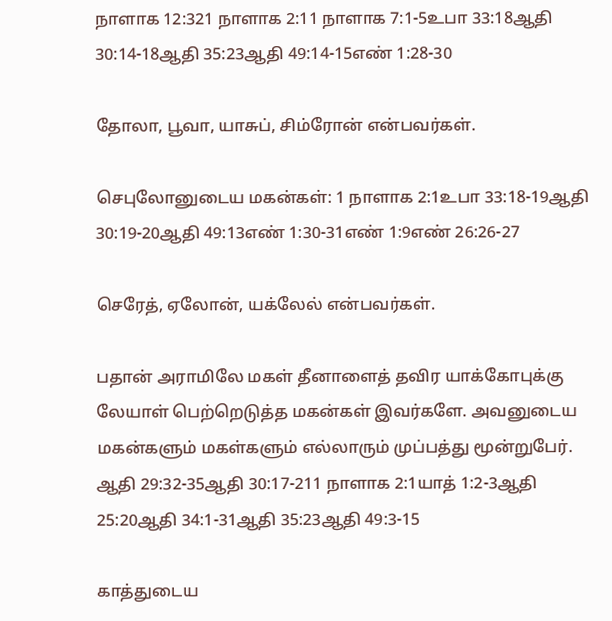நாளாக 12:321 நாளாக 2:11 நாளாக 7:1-5உபா 33:18ஆதி 30:14-18ஆதி 35:23ஆதி 49:14-15எண் 1:28-30

தோலா, பூவா, யாசுப், சிம்ரோன் என்பவர்கள்.

செபுலோனுடைய மகன்கள்: 1 நாளாக 2:1உபா 33:18-19ஆதி 30:19-20ஆதி 49:13எண் 1:30-31எண் 1:9எண் 26:26-27

செரேத், ஏலோன், யக்லேல் என்பவர்கள்.

பதான் அராமிலே மகள் தீனாளைத் தவிர யாக்கோபுக்கு லேயாள் பெற்றெடுத்த மகன்கள் இவர்களே. அவனுடைய மகன்களும் மகள்களும் எல்லாரும் முப்பத்து மூன்றுபேர். ஆதி 29:32-35ஆதி 30:17-211 நாளாக 2:1யாத் 1:2-3ஆதி 25:20ஆதி 34:1-31ஆதி 35:23ஆதி 49:3-15

காத்துடைய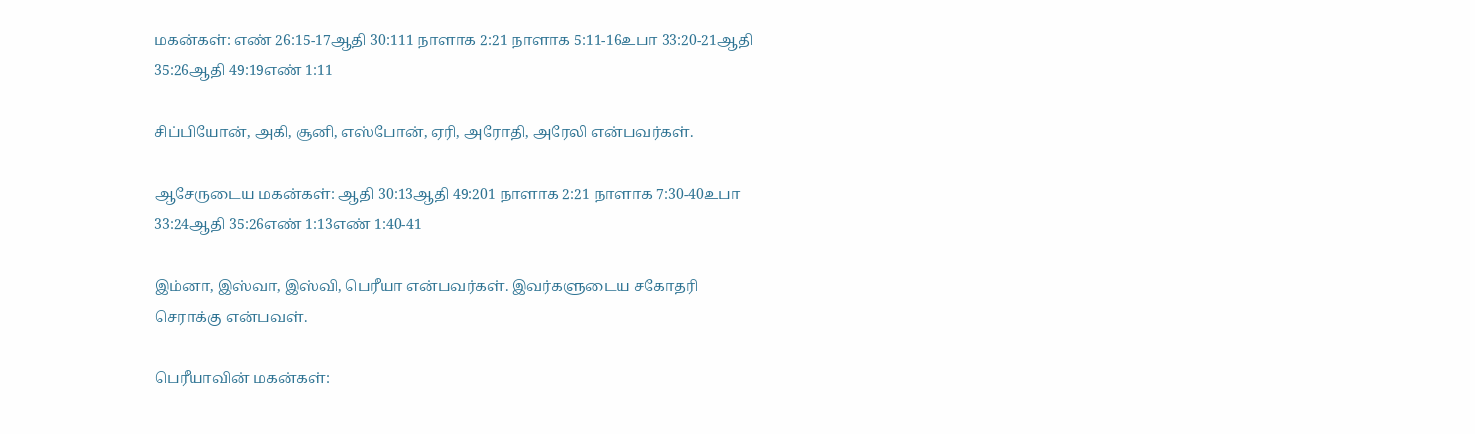மகன்கள்: எண் 26:15-17ஆதி 30:111 நாளாக 2:21 நாளாக 5:11-16உபா 33:20-21ஆதி 35:26ஆதி 49:19எண் 1:11

சிப்பியோன், அகி, சூனி, எஸ்போன், ஏரி, அரோதி, அரேலி என்பவர்கள்.

ஆசேருடைய மகன்கள்: ஆதி 30:13ஆதி 49:201 நாளாக 2:21 நாளாக 7:30-40உபா 33:24ஆதி 35:26எண் 1:13எண் 1:40-41

இம்னா, இஸ்வா, இஸ்வி, பெரீயா என்பவர்கள். இவர்களுடைய சகோதரி செராக்கு என்பவள்.

பெரீயாவின் மகன்கள்: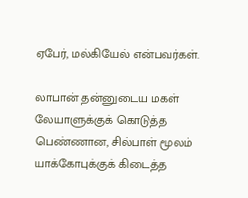ஏபேர், மல்கியேல் என்பவர்கள்.

லாபான் தன்னுடைய மகள் லேயாளுக்குக் கொடுத்த பெண்ணான, சில்பாள் மூலம் யாக்கோபுக்குக் கிடைத்த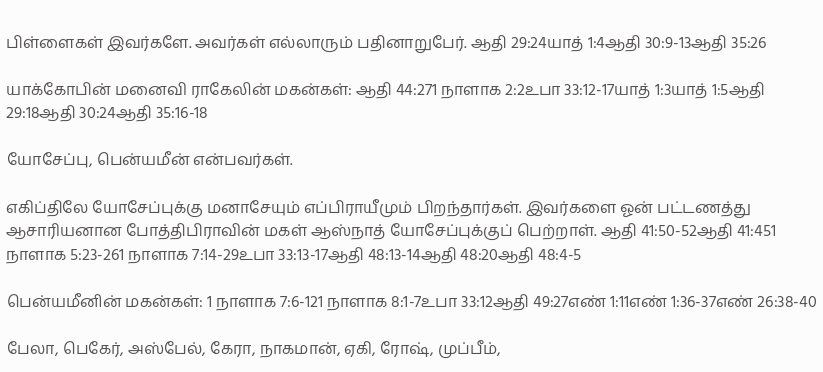பிள்ளைகள் இவர்களே. அவர்கள் எல்லாரும் பதினாறுபேர். ஆதி 29:24யாத் 1:4ஆதி 30:9-13ஆதி 35:26

யாக்கோபின் மனைவி ராகேலின் மகன்கள்: ஆதி 44:271 நாளாக 2:2உபா 33:12-17யாத் 1:3யாத் 1:5ஆதி 29:18ஆதி 30:24ஆதி 35:16-18

யோசேப்பு, பென்யமீன் என்பவர்கள்.

எகிப்திலே யோசேப்புக்கு மனாசேயும் எப்பிராயீமும் பிறந்தார்கள். இவர்களை ஓன் பட்டணத்து ஆசாரியனான போத்திபிராவின் மகள் ஆஸ்நாத் யோசேப்புக்குப் பெற்றாள். ஆதி 41:50-52ஆதி 41:451 நாளாக 5:23-261 நாளாக 7:14-29உபா 33:13-17ஆதி 48:13-14ஆதி 48:20ஆதி 48:4-5

பென்யமீனின் மகன்கள்: 1 நாளாக 7:6-121 நாளாக 8:1-7உபா 33:12ஆதி 49:27எண் 1:11எண் 1:36-37எண் 26:38-40

பேலா, பெகேர், அஸ்பேல், கேரா, நாகமான், ஏகி, ரோஷ், முப்பீம்,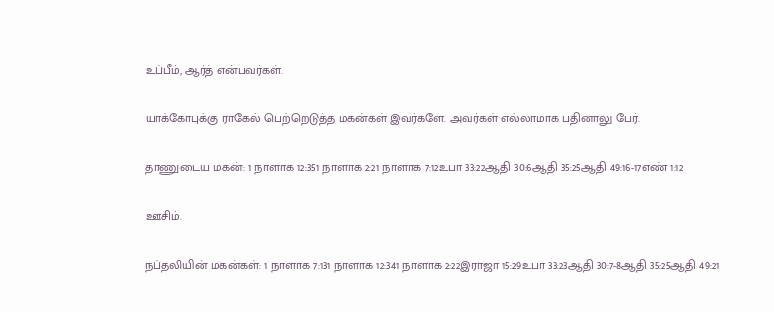உப்பீம், ஆர்த் என்பவர்கள்.

யாக்கோபுக்கு ராகேல் பெற்றெடுத்த மகன்கள் இவர்களே. அவர்கள் எல்லாமாக பதினாலு பேர்.

தாணுடைய மகன்: 1 நாளாக 12:351 நாளாக 2:21 நாளாக 7:12உபா 33:22ஆதி 30:6ஆதி 35:25ஆதி 49:16-17எண் 1:12

ஊசிம்.

நப்தலியின் மகன்கள்: 1 நாளாக 7:131 நாளாக 12:341 நாளாக 2:22இராஜா 15:29உபா 33:23ஆதி 30:7-8ஆதி 35:25ஆதி 49:21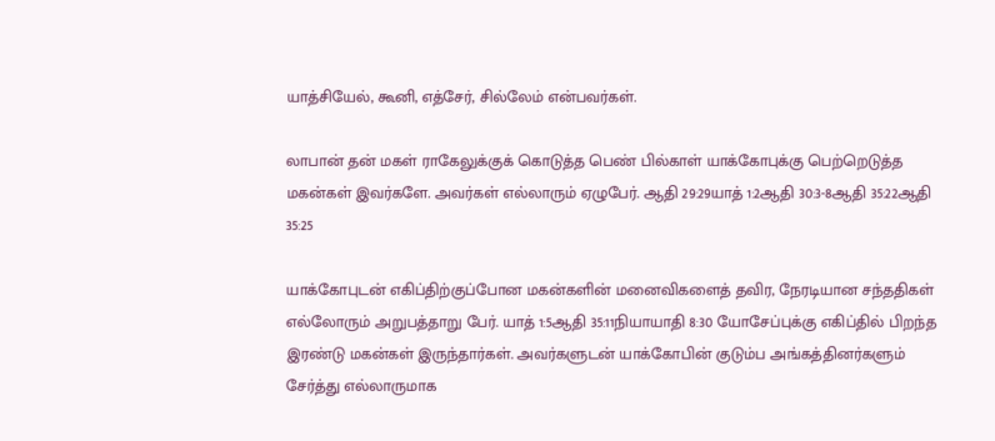யாத்சியேல், கூனி, எத்சேர், சில்லேம் என்பவர்கள்.

லாபான் தன் மகள் ராகேலுக்குக் கொடுத்த பெண் பில்காள் யாக்கோபுக்கு பெற்றெடுத்த மகன்கள் இவர்களே. அவர்கள் எல்லாரும் ஏழுபேர். ஆதி 29:29யாத் 1:2ஆதி 30:3-8ஆதி 35:22ஆதி 35:25

யாக்கோபுடன் எகிப்திற்குப்போன மகன்களின் மனைவிகளைத் தவிர, நேரடியான சந்ததிகள் எல்லோரும் அறுபத்தாறு பேர். யாத் 1:5ஆதி 35:11நியாயாதி 8:30 யோசேப்புக்கு எகிப்தில் பிறந்த இரண்டு மகன்கள் இருந்தார்கள். அவர்களுடன் யாக்கோபின் குடும்ப அங்கத்தினர்களும் சேர்த்து எல்லாருமாக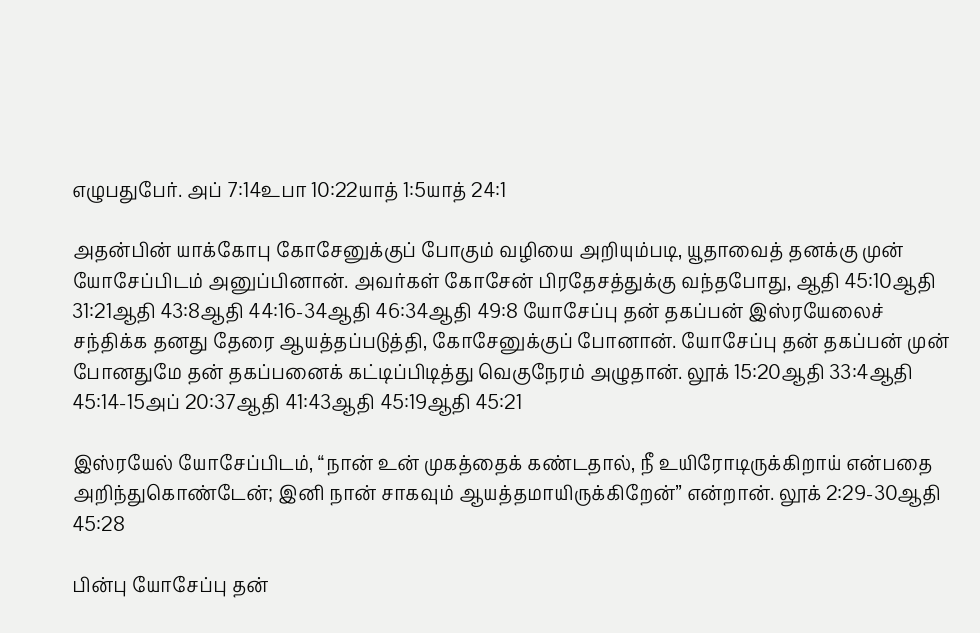எழுபதுபேர். அப் 7:14உபா 10:22யாத் 1:5யாத் 24:1

அதன்பின் யாக்கோபு கோசேனுக்குப் போகும் வழியை அறியும்படி, யூதாவைத் தனக்கு முன் யோசேப்பிடம் அனுப்பினான். அவர்கள் கோசேன் பிரதேசத்துக்கு வந்தபோது, ஆதி 45:10ஆதி 31:21ஆதி 43:8ஆதி 44:16-34ஆதி 46:34ஆதி 49:8 யோசேப்பு தன் தகப்பன் இஸ்ரயேலைச் சந்திக்க தனது தேரை ஆயத்தப்படுத்தி, கோசேனுக்குப் போனான். யோசேப்பு தன் தகப்பன் முன் போனதுமே தன் தகப்பனைக் கட்டிப்பிடித்து வெகுநேரம் அழுதான். லூக் 15:20ஆதி 33:4ஆதி 45:14-15அப் 20:37ஆதி 41:43ஆதி 45:19ஆதி 45:21

இஸ்ரயேல் யோசேப்பிடம், “நான் உன் முகத்தைக் கண்டதால், நீ உயிரோடிருக்கிறாய் என்பதை அறிந்துகொண்டேன்; இனி நான் சாகவும் ஆயத்தமாயிருக்கிறேன்” என்றான். லூக் 2:29-30ஆதி 45:28

பின்பு யோசேப்பு தன்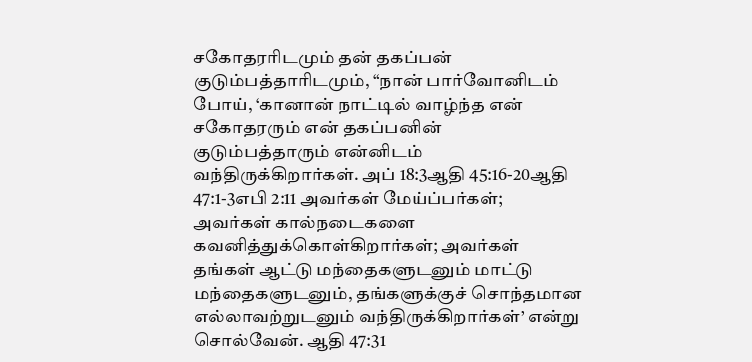சகோதரரிடமும் தன் தகப்பன் குடும்பத்தாரிடமும், “நான் பார்வோனிடம் போய், ‘கானான் நாட்டில் வாழ்ந்த என் சகோதரரும் என் தகப்பனின் குடும்பத்தாரும் என்னிடம் வந்திருக்கிறார்கள். அப் 18:3ஆதி 45:16-20ஆதி 47:1-3எபி 2:11 அவர்கள் மேய்ப்பர்கள்; அவர்கள் கால்நடைகளை கவனித்துக்கொள்கிறார்கள்; அவர்கள் தங்கள் ஆட்டு மந்தைகளுடனும் மாட்டு மந்தைகளுடனும், தங்களுக்குச் சொந்தமான எல்லாவற்றுடனும் வந்திருக்கிறார்கள்’ என்று சொல்வேன். ஆதி 47:31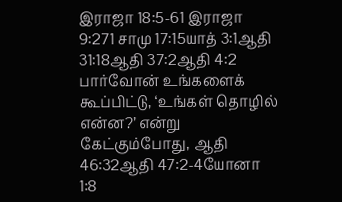இராஜா 18:5-61 இராஜா 9:271 சாமு 17:15யாத் 3:1ஆதி 31:18ஆதி 37:2ஆதி 4:2 பார்வோன் உங்களைக் கூப்பிட்டு, ‘உங்கள் தொழில் என்ன?’ என்று கேட்கும்போது, ஆதி 46:32ஆதி 47:2-4யோனா 1:8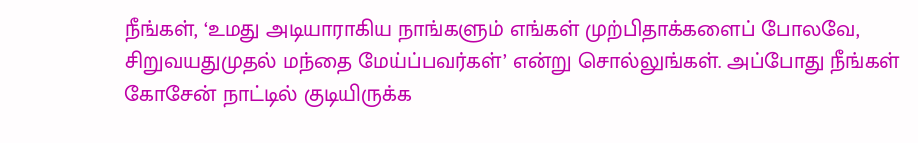நீங்கள், ‘உமது அடியாராகிய நாங்களும் எங்கள் முற்பிதாக்களைப் போலவே, சிறுவயதுமுதல் மந்தை மேய்ப்பவர்கள்’ என்று சொல்லுங்கள். அப்போது நீங்கள் கோசேன் நாட்டில் குடியிருக்க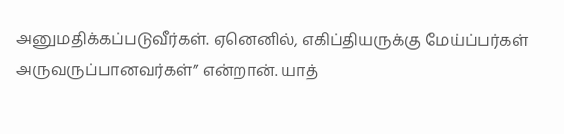அனுமதிக்கப்படுவீர்கள். ஏனெனில், எகிப்தியருக்கு மேய்ப்பர்கள் அருவருப்பானவர்கள்” என்றான். யாத்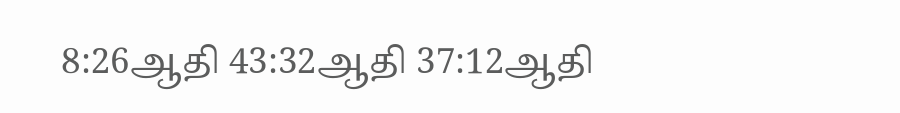8:26ஆதி 43:32ஆதி 37:12ஆதி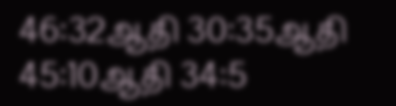46:32ஆதி 30:35ஆதி 45:10ஆதி 34:5